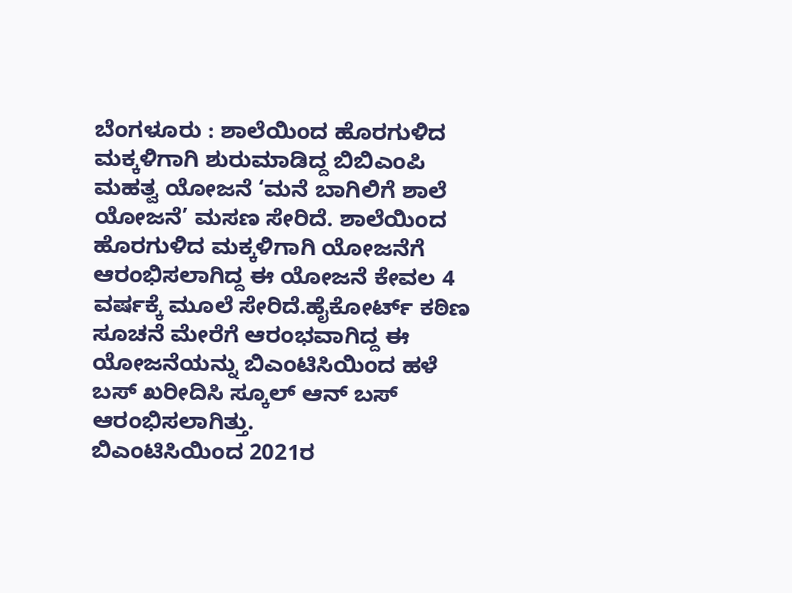ಬೆಂಗಳೂರು : ಶಾಲೆಯಿಂದ ಹೊರಗುಳಿದ ಮಕ್ಕಳಿಗಾಗಿ ಶುರುಮಾಡಿದ್ದ ಬಿಬಿಎಂಪಿ ಮಹತ್ವ ಯೋಜನೆ ‘ಮನೆ ಬಾಗಿಲಿಗೆ ಶಾಲೆ ಯೋಜನೆ’ ಮಸಣ ಸೇರಿದೆ. ಶಾಲೆಯಿಂದ ಹೊರಗುಳಿದ ಮಕ್ಕಳಿಗಾಗಿ ಯೋಜನೆಗೆ ಆರಂಭಿಸಲಾಗಿದ್ದ ಈ ಯೋಜನೆ ಕೇವಲ 4 ವರ್ಷಕ್ಕೆ ಮೂಲೆ ಸೇರಿದೆ.ಹೈಕೋರ್ಟ್ ಕಠಿಣ ಸೂಚನೆ ಮೇರೆಗೆ ಆರಂಭವಾಗಿದ್ದ ಈ ಯೋಜನೆಯನ್ನು ಬಿಎಂಟಿಸಿಯಿಂದ ಹಳೆ ಬಸ್ ಖರೀದಿಸಿ ಸ್ಕೂಲ್ ಆನ್ ಬಸ್ ಆರಂಭಿಸಲಾಗಿತ್ತು.
ಬಿಎಂಟಿಸಿಯಿಂದ 2021ರ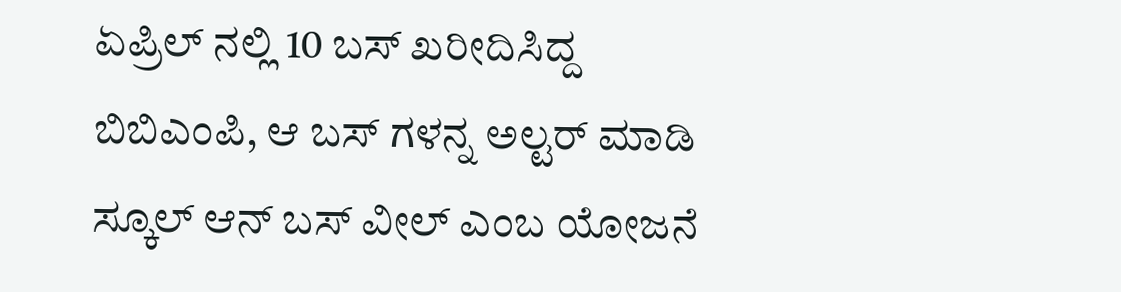ಏಪ್ರಿಲ್ ನಲ್ಲಿ 10 ಬಸ್ ಖರೀದಿಸಿದ್ದ ಬಿಬಿಎಂಪಿ, ಆ ಬಸ್ ಗಳನ್ನ ಅಲ್ಟರ್ ಮಾಡಿ ಸ್ಕೂಲ್ ಆನ್ ಬಸ್ ವೀಲ್ ಎಂಬ ಯೋಜನೆ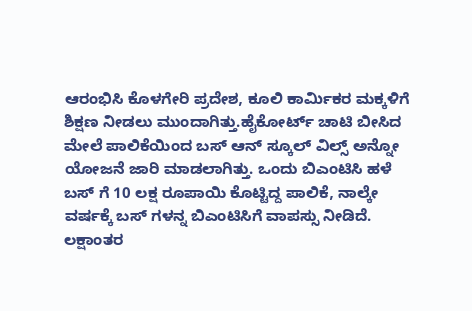ಆರಂಭಿಸಿ ಕೊಳಗೇರಿ ಪ್ರದೇಶ, ಕೂಲಿ ಕಾರ್ಮಿಕರ ಮಕ್ಕಳಿಗೆ ಶಿಕ್ಷಣ ನೀಡಲು ಮುಂದಾಗಿತ್ತು.ಹೈಕೋರ್ಟ್ ಚಾಟಿ ಬೀಸಿದ ಮೇಲೆ ಪಾಲಿಕೆಯಿಂದ ಬಸ್ ಆನ್ ಸ್ಕೂಲ್ ವಿಲ್ಸ್ ಅನ್ನೋ ಯೋಜನೆ ಜಾರಿ ಮಾಡಲಾಗಿತ್ತು. ಒಂದು ಬಿಎಂಟಿಸಿ ಹಳೆ ಬಸ್ ಗೆ 10 ಲಕ್ಷ ರೂಪಾಯಿ ಕೊಟ್ಟಿದ್ದ ಪಾಲಿಕೆ, ನಾಲ್ಕೇ ವರ್ಷಕ್ಕೆ ಬಸ್ ಗಳನ್ನ ಬಿಎಂಟಿಸಿಗೆ ವಾಪಸ್ಸು ನೀಡಿದೆ.
ಲಕ್ಷಾಂತರ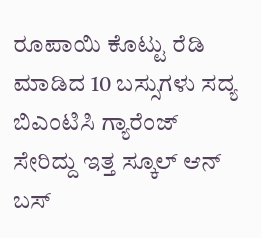ರೂಪಾಯಿ ಕೊಟ್ಟು ರೆಡಿ ಮಾಡಿದ 10 ಬಸ್ಸುಗಳು ಸದ್ಯ ಬಿಎಂಟಿಸಿ ಗ್ಯಾರೆಂಜ್ ಸೇರಿದ್ದು ಇತ್ತ ಸ್ಕೂಲ್ ಆನ್ ಬಸ್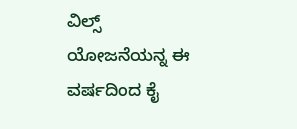ವಿಲ್ಸ್ ಯೋಜನೆಯನ್ನ ಈ ವರ್ಷದಿಂದ ಕೈ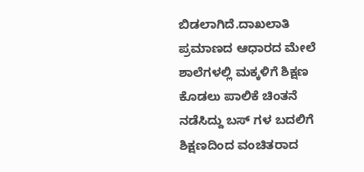ಬಿಡಲಾಗಿದೆ.ದಾಖಲಾತಿ ಪ್ರಮಾಣದ ಆಧಾರದ ಮೇಲೆ ಶಾಲೆಗಳಲ್ಲಿ ಮಕ್ಕಳಿಗೆ ಶಿಕ್ಷಣ ಕೊಡಲು ಪಾಲಿಕೆ ಚಿಂತನೆ ನಡೆಸಿದ್ದು ಬಸ್ ಗಳ ಬದಲಿಗೆ ಶಿಕ್ಷಣದಿಂದ ವಂಚಿತರಾದ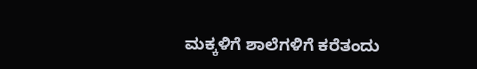ಮಕ್ಕಳಿಗೆ ಶಾಲೆಗಳಿಗೆ ಕರೆತಂದು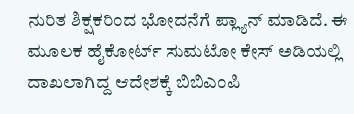ನುರಿತ ಶಿಕ್ಷಕರಿಂದ ಭೋದನೆಗೆ ಪ್ಲ್ಯಾನ್ ಮಾಡಿದೆ. ಈ ಮೂಲಕ ಹೈಕೋರ್ಟ್ ಸುಮಟೋ ಕೇಸ್ ಅಡಿಯಲ್ಲಿ ದಾಖಲಾಗಿದ್ದ ಆದೇಶಕ್ಕೆ ಬಿಬಿಎಂಪಿ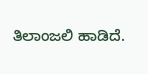ತಿಲಾಂಜಲಿ ಹಾಡಿದೆ.